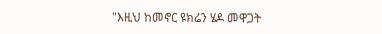"እዚህ ከመኖር ዩክሬን ሄዶ መዋጋት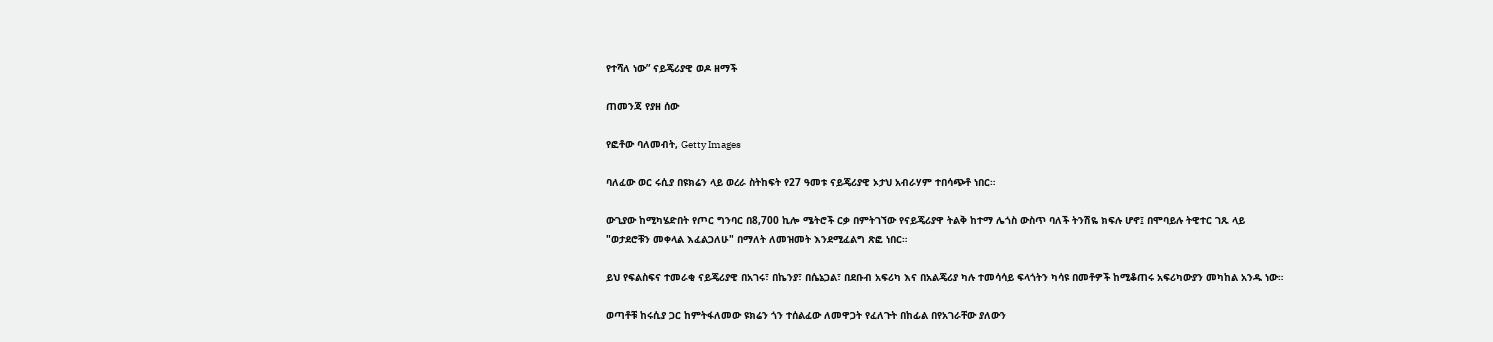የተሻለ ነው” ናይጄሪያዊ ወዶ ዘማች

ጠመንጃ የያዘ ሰው

የፎቶው ባለመብት, Getty Images

ባለፈው ወር ሩሲያ በዩክሬን ላይ ወረራ ስትከፍት የ27 ዓመቱ ናይጄሪያዊ ኦታህ አብራሃም ተበሳጭቶ ነበር።

ውጊያው ከሚካሄድበት የጦር ግንባር በ8,700 ኪሎ ሜትሮች ርቃ በምትገኘው የናይጄሪያዋ ትልቅ ከተማ ሌጎስ ውስጥ ባለች ትንሽዬ ክፍሉ ሆኖ፤ በሞባይሉ ትዊተር ገጹ ላይ "ወታደሮቹን መቀላል እፈልጋለሁ" በማለት ለመዝመት እንደሚፈልግ ጽፎ ነበር።

ይህ የፍልስፍና ተመራቂ ናይጄሪያዊ በአገሩ፣ በኬንያ፣ በሴኔጋል፣ በደቡብ አፍሪካ እና በአልጄሪያ ካሉ ተመሳሳይ ፍላጎትን ካሳዩ በመቶዎች ከሚቆጠሩ አፍሪካውያን መካከል አንዱ ነው።

ወጣቶቹ ከሩሲያ ጋር ከምትፋለመው ዩክሬን ጎን ተሰልፈው ለመዋጋት የፈለጉት በከፊል በየአገራቸው ያለውን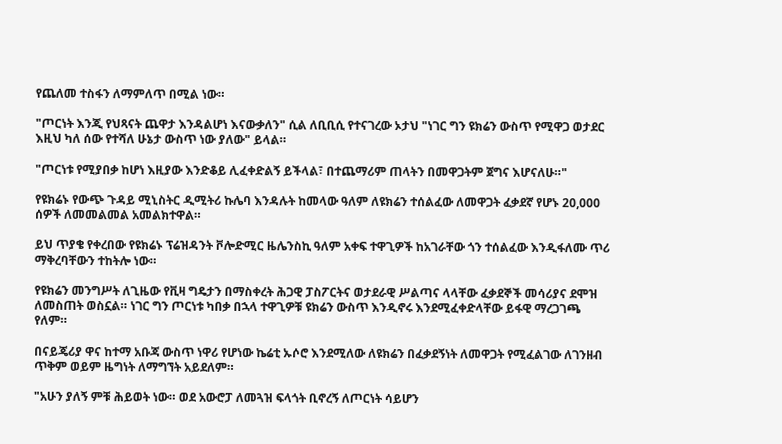የጨለመ ተስፋን ለማምለጥ በሚል ነው።

"ጦርነት እንጂ የህጻናት ጨዋታ እንዳልሆነ እናውቃለን" ሲል ለቢቢሲ የተናገረው ኦታህ "ነገር ግን ዩክሬን ውስጥ የሚዋጋ ወታደር እዚህ ካለ ሰው የተሻለ ሁኔታ ውስጥ ነው ያለው" ይላል።

"ጦርነቱ የሚያበቃ ከሆነ እዚያው እንድቆይ ሊፈቀድልኝ ይችላል፣ በተጨማሪም ጠላትን በመዋጋትም ጀግና እሆናለሁ።"

የዩክሬኑ የውጭ ጉዳይ ሚኒስትር ዲሚትሪ ኩሌባ እንዳሉት ከመላው ዓለም ለዩክሬን ተሰልፈው ለመዋጋት ፈቃደኛ የሆኑ 20,000 ሰዎች ለመመልመል አመልክተዋል።

ይህ ጥያቄ የቀረበው የዩክሬኑ ፕሬዝዳንት ቮሎድሚር ዜሌንስኪ ዓለም አቀፍ ተዋጊዎች ከአገራቸው ጎን ተሰልፈው እንዲፋለሙ ጥሪ ማቅረባቸውን ተከትሎ ነው።

የዩክሬን መንግሥት ለጊዜው የቪዛ ግዴታን በማስቀረት ሕጋዊ ፓስፖርትና ወታደራዊ ሥልጣና ላላቸው ፈቃደኞች መሳሪያና ደሞዝ ለመስጠት ወስኗል። ነገር ግን ጦርነቱ ካበቃ በኋላ ተዋጊዎቹ ዩክሬን ውስጥ እንዲኖሩ እንደሚፈቀድላቸው ይፋዊ ማረጋገጫ የለም።

በናይጄሪያ ዋና ከተማ አቡጃ ውስጥ ነዋሪ የሆነው ኬሬቲ ኡሶሮ እንደሚለው ለዩክሬን በፈቃደኝነት ለመዋጋት የሚፈልገው ለገንዘብ ጥቅም ወይም ዜግነት ለማግኘት አይደለም።

"አሁን ያለኝ ምቹ ሕይወት ነው። ወደ አውሮፓ ለመጓዝ ፍላጎት ቢኖረኝ ለጦርነት ሳይሆን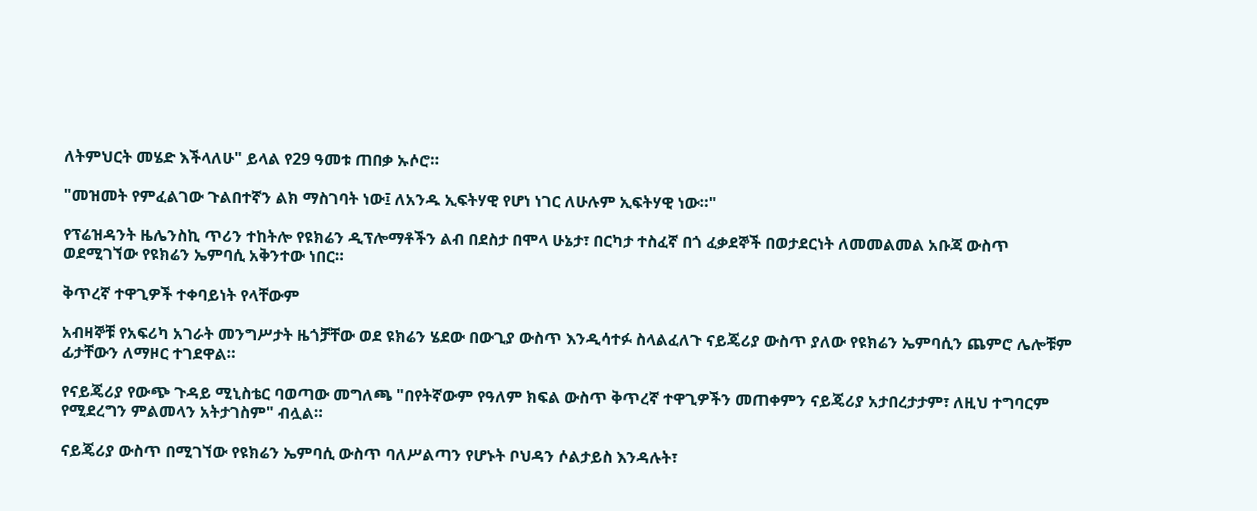ለትምህርት መሄድ እችላለሁ" ይላል የ29 ዓመቱ ጠበቃ ኡሶሮ።

"መዝመት የምፈልገው ጉልበተኛን ልክ ማስገባት ነው፤ ለአንዱ ኢፍትሃዊ የሆነ ነገር ለሁሉም ኢፍትሃዊ ነው።"

የፕሬዝዳንት ዜሌንስኪ ጥሪን ተከትሎ የዩክሬን ዲፕሎማቶችን ልብ በደስታ በሞላ ሁኔታ፣ በርካታ ተስፈኛ በጎ ፈቃደኞች በወታደርነት ለመመልመል አቡጃ ውስጥ ወደሚገኘው የዩክሬን ኤምባሲ አቅንተው ነበር።

ቅጥረኛ ተዋጊዎች ተቀባይነት የላቸውም

አብዛኞቹ የአፍሪካ አገራት መንግሥታት ዜጎቻቸው ወደ ዩክሬን ሄደው በውጊያ ውስጥ እንዲሳተፉ ስላልፈለጉ ናይጄሪያ ውስጥ ያለው የዩክሬን ኤምባሲን ጨምሮ ሌሎቹም ፊታቸውን ለማዞር ተገደዋል።

የናይጄሪያ የውጭ ጉዳይ ሚኒስቴር ባወጣው መግለጫ "በየትኛውም የዓለም ክፍል ውስጥ ቅጥረኛ ተዋጊዎችን መጠቀምን ናይጄሪያ አታበረታታም፣ ለዚህ ተግባርም የሚደረግን ምልመላን አትታገስም" ብሏል።

ናይጄሪያ ውስጥ በሚገኘው የዩክሬን ኤምባሲ ውስጥ ባለሥልጣን የሆኑት ቦህዳን ሶልታይስ እንዳሉት፣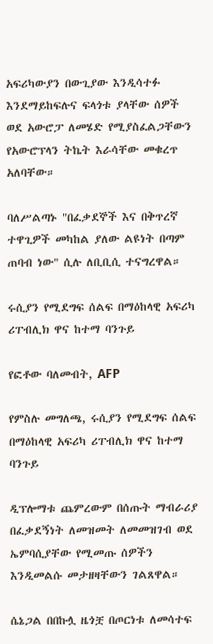አፍሪካውያን በውጊያው እንዲሳተፉ እንደማይከፍሉና ፍላጎቱ ያላቸው ሰዎች ወደ አውሮፓ ለመሄድ የሚያስፈልጋቸውን የአውሮፕላን ትኬት እራሳቸው መቁረጥ አለባቸው።

ባለሥልጣኑ "በፈቃደኞች እና በቅጥረኛ ተዋጊዎች መካከል ያለው ልዩነት በጣም ጠባብ ነው" ሲሉ ለቢቢሲ ተናግረዋል።

ሩሲያን የሚደግፍ ሰልፍ በማዕከላዊ አፍሪካ ሪፐብሊክ ዋና ከተማ ባንጉይ

የፎቶው ባለመብት, AFP

የምስሉ መግለጫ, ሩሲያን የሚደግፍ ሰልፍ በማዕከላዊ አፍሪካ ሪፐብሊክ ዋና ከተማ ባንጉይ

ዲፕሎማቱ ጨምረውም በሰጡት ማብራሪያ በፈቃደኝነት ለመዝመት ለመመዝገብ ወደ ኤምባሲያቸው የሚመጡ ሰዎችን እንዲመልሱ መታዘዛቸውን ገልጸዋል።

ሴኔጋል በበኩሏ ዜጎቿ በጦርነቱ ለመሳተፍ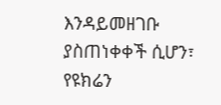እንዳይመዘገቡ ያስጠነቀቀች ሲሆን፣ የዩክሬን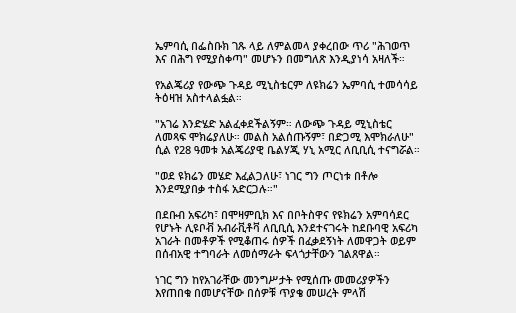ኤምባሲ በፌስቡክ ገጹ ላይ ለምልመላ ያቀረበው ጥሪ "ሕገወጥ እና በሕግ የሚያስቀጣ" መሆኑን በመግለጽ እንዲያነሳ አዛለች።

የአልጄሪያ የውጭ ጉዳይ ሚኒስቴርም ለዩክሬን ኤምባሲ ተመሳሳይ ትዕዛዝ አስተላልፏል።

"አገሬ እንድሄድ አልፈቀደችልኝም። ለውጭ ጉዳይ ሚኒስቴር ለመጻፍ ሞክሬያለሁ። መልስ አልሰጡኝም፣ በድጋሚ እሞክራለሁ" ሲል የ28 ዓመቱ አልጄሪያዊ ቤልሃጂ ሃኒ አሚር ለቢቢሲ ተናግሯል።

"ወደ ዩክሬን መሄድ እፈልጋለሁ፣ ነገር ግን ጦርነቱ በቶሎ እንደሚያበቃ ተስፋ አድርጋሉ።"

በደቡብ አፍሪካ፣ በሞዛምቢክ እና በቦትስዋና የዩክሬን አምባሳደር የሆኑት ሊዩቦቭ አብራቪቶቫ ለቢቢሲ እንደተናገሩት ከደቡባዊ አፍሪካ አገራት በመቶዎች የሚቆጠሩ ሰዎች በፈቃደኝነት ለመዋጋት ወይም በሰብአዊ ተግባራት ለመሰማራት ፍላጎታቸውን ገልጸዋል።

ነገር ግን ከየአገራቸው መንግሥታት የሚሰጡ መመሪያዎችን እየጠበቁ በመሆናቸው በሰዎቹ ጥያቄ መሠረት ምላሽ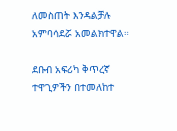ለመስጠት እንዳልቻሉ አምባሳደሯ አመልክተዋል።

ደቡብ አፍሪካ ቅጥረኛ ተዋጊዎችን በተመለከተ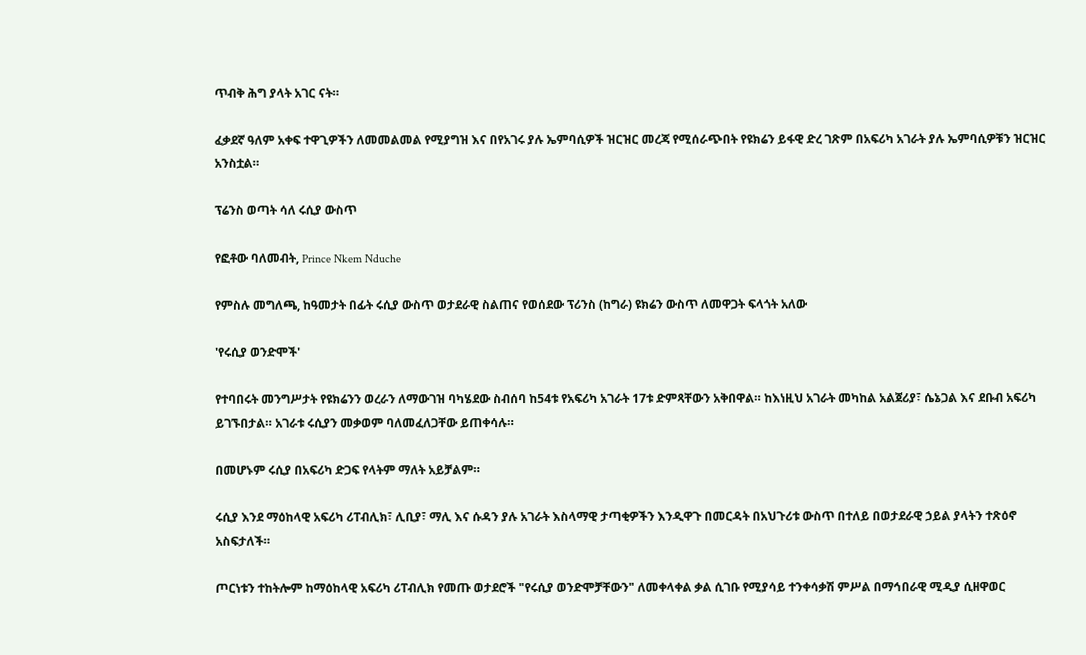ጥብቅ ሕግ ያላት አገር ናት።

ፈቃደኛ ዓለም አቀፍ ተዋጊዎችን ለመመልመል የሚያግዝ እና በየአገሩ ያሉ ኤምባሲዎች ዝርዝር መረጃ የሚሰራጭበት የዩክሬን ይፋዊ ድረ ገጽም በአፍሪካ አገራት ያሉ ኤምባሲዎቹን ዝርዝር አንስቷል።

ፕሬንስ ወጣት ሳለ ሩሲያ ውስጥ

የፎቶው ባለመብት, Prince Nkem Nduche

የምስሉ መግለጫ, ከዓመታት በፊት ሩሲያ ውስጥ ወታደራዊ ስልጠና የወሰደው ፕሪንስ (ከግራ) ዩክሬን ውስጥ ለመዋጋት ፍላጎት አለው

'የሩሲያ ወንድሞች'

የተባበሩት መንግሥታት የዩክሬንን ወረራን ለማውገዝ ባካሄደው ስብሰባ ከ54ቱ የአፍሪካ አገራት 17ቱ ድምጻቸውን አቅበዋል። ከእነዚህ አገራት መካከል አልጀሪያ፣ ሴኔጋል እና ደቡብ አፍሪካ ይገኙበታል። አገራቱ ሩሲያን መቃወም ባለመፈለጋቸው ይጠቀሳሉ።

በመሆኑም ሩሲያ በአፍሪካ ድጋፍ የላትም ማለት አይቻልም።

ሩሲያ እንደ ማዕከላዊ አፍሪካ ሪፐብሊክ፣ ሊቢያ፣ ማሊ እና ሱዳን ያሉ አገራት እስላማዊ ታጣቂዎችን እንዲዋጉ በመርዳት በአህጉሪቱ ውስጥ በተለይ በወታደራዊ ኃይል ያላትን ተጽዕኖ አስፍታለች።

ጦርነቱን ተከትሎም ከማዕከላዊ አፍሪካ ሪፐብሊክ የመጡ ወታደሮች "የሩሲያ ወንድሞቻቸውን" ለመቀላቀል ቃል ሲገቡ የሚያሳይ ተንቀሳቃሽ ምሥል በማኅበራዊ ሚዲያ ሲዘዋወር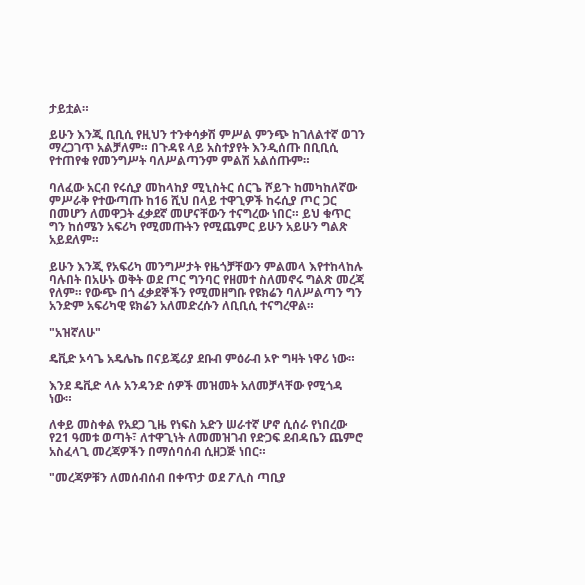ታይቷል።

ይሁን እንጂ ቢቢሲ የዚህን ተንቀሳቃሽ ምሥል ምንጭ ከገለልተኛ ወገን ማረጋገጥ አልቻለም። በጉዳዩ ላይ አስተያየት እንዲሰጡ በቢቢሲ የተጠየቁ የመንግሥት ባለሥልጣንም ምልሽ አልሰጡም።

ባለፈው አርብ የሩሲያ መከላከያ ሚኒስትር ሰርጌ ሾይጉ ከመካከለኛው ምሥራቅ የተውጣጡ ከ16 ሺህ በላይ ተዋጊዎች ከሩሲያ ጦር ጋር በመሆን ለመዋጋት ፈቃደኛ መሆናቸውን ተናግረው ነበር። ይህ ቁጥር ግን ከሰሜን አፍሪካ የሚመጡትን የሚጨምር ይሁን አይሁን ግልጽ አይደለም።

ይሁን እንጂ የአፍሪካ መንግሥታት የዜጎቻቸውን ምልመላ እየተከላከሉ ባሉበት በአሁኑ ወቅት ወደ ጦር ግንባር የዘመተ ስለመኖሩ ግልጽ መረጃ የለም። የውጭ በጎ ፈቃደኞችን የሚመዘግቡ የዩክሬን ባለሥልጣን ግን አንድም አፍሪካዊ ዩክሬን አለመድረሱን ለቢቢሲ ተናግረዋል።

"አዝኛለሁ"

ዴቪድ ኦሳጌ አዴሌኬ በናይጄሪያ ደቡብ ምዕራብ ኦዮ ግዛት ነዋሪ ነው።

እንደ ዴቪድ ላሉ አንዳንድ ሰዎች መዝመት አለመቻላቸው የሚጎዳ ነው።

ለቀይ መስቀል የአደጋ ጊዜ የነፍስ አድን ሠራተኛ ሆኖ ሲሰራ የነበረው የ21 ዓመቱ ወጣት፣ ለተዋጊነት ለመመዝገብ የድጋፍ ደብዳቤን ጨምሮ አስፈላጊ መረጃዎችን በማሰባሰብ ሲዘጋጅ ነበር።

"መረጃዎቹን ለመሰብሰብ በቀጥታ ወደ ፖሊስ ጣቢያ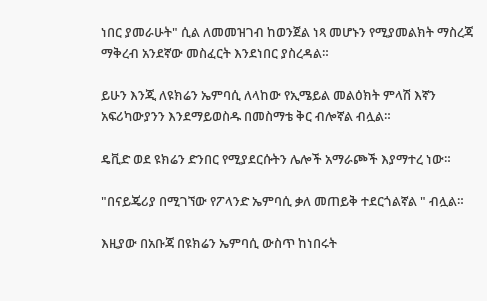ነበር ያመራሁት" ሲል ለመመዝገብ ከወንጀል ነጻ መሆኑን የሚያመልክት ማስረጃ ማቅረብ አንደኛው መስፈርት እንደነበር ያስረዳል።

ይሁን እንጂ ለዩክሬን ኤምባሲ ለላከው የኢሜይል መልዕክት ምላሽ እኛን አፍሪካውያንን እንደማይወስዱ በመስማቴ ቅር ብሎኛል ብሏል።

ዴቪድ ወደ ዩክሬን ድንበር የሚያደርሱትን ሌሎች አማራጮች እያማተረ ነው።

"በናይጄሪያ በሚገኘው የፖላንድ ኤምባሲ ቃለ መጠይቅ ተደርጎልኛል " ብሏል።

እዚያው በአቡጃ በዩክሬን ኤምባሲ ውስጥ ከነበሩት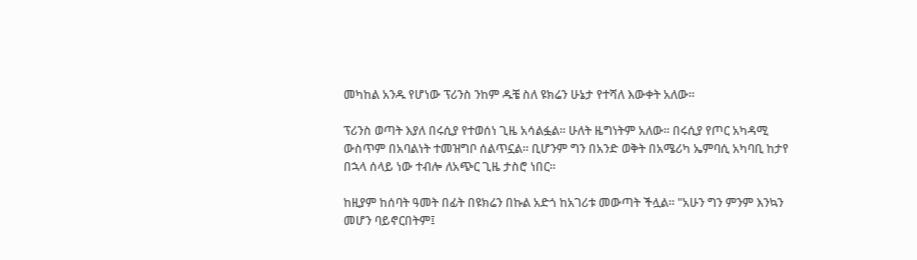መካከል አንዱ የሆነው ፕሪንስ ንከም ዱቼ ስለ ዩክሬን ሁኔታ የተሻለ እውቀት አለው።

ፕሪንስ ወጣት እያለ በሩሲያ የተወሰነ ጊዜ አሳልፏል። ሁለት ዜግነትም አለው። በሩሲያ የጦር አካዳሚ ውስጥም በአባልነት ተመዝግቦ ሰልጥኗል። ቢሆንም ግን በአንድ ወቅት በአሜሪካ ኤምባሲ አካባቢ ከታየ በኋላ ሰላይ ነው ተብሎ ለአጭር ጊዜ ታስሮ ነበር።

ከዚያም ከሰባት ዓመት በፊት በዩክሬን በኩል አድጎ ከአገሪቱ መውጣት ችሏል። "አሁን ግን ምንም እንኳን መሆን ባይኖርበትም፤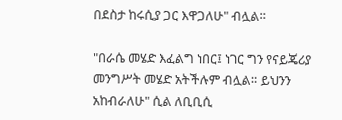በደስታ ከሩሲያ ጋር እዋጋለሁ" ብሏል።

"በራሴ መሄድ እፈልግ ነበር፤ ነገር ግን የናይጄሪያ መንግሥት መሄድ አትችሉም ብሏል። ይህንን አከብራለሁ" ሲል ለቢቢሲ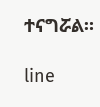ተናግሯል።

line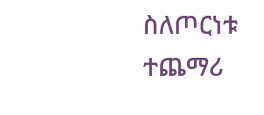ስለጦርነቱ ተጨማሪ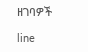ዘገባዎች

line